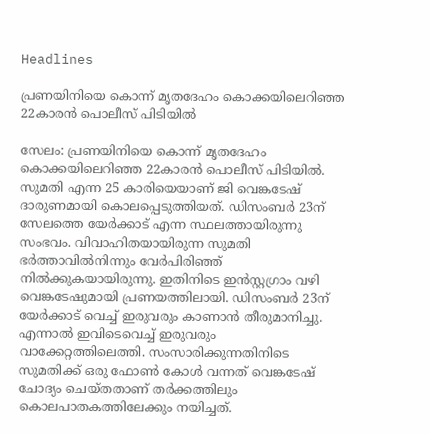Headlines

പ്രണയിനിയെ കൊന്ന് മൃതദേഹം കൊക്കയിലെറിഞ്ഞ 22കാരൻ പൊലീസ് പിടിയിൽ

സേലം: പ്രണയിനിയെ കൊന്ന് മൃതദേഹം കൊക്കയിലെറിഞ്ഞ 22കാരൻ പൊലീസ് പിടിയിൽ. സുമതി എന്ന 25 കാരിയെയാണ് ജി വെങ്കടേഷ് ദാരുണമായി കൊലപ്പെടുത്തിയത്. ഡിസംബർ 23ന് സേലത്തെ യേർക്കാട് എന്ന സ്ഥലത്തായിരുന്നു സംഭവം. വിവാഹിതയായിരുന്ന സുമതി ഭർത്താവിൽനിന്നും വേർപിരിഞ്ഞ് നിൽക്കുകയായിരുന്നു. ഇതിനിടെ ഇൻസ്റ്റഗ്രാം വഴി വെങ്കടേഷുമായി പ്രണയത്തിലായി. ഡിസംബർ 23ന് യേർക്കാട് വെച്ച് ഇരുവരും കാണാൻ തീരുമാനിച്ചു. എന്നാൽ ഇവിടെവെച്ച് ഇരുവരും വാക്കേറ്റത്തിലെത്തി. സംസാരിക്കുന്നതിനിടെ സുമതിക്ക് ഒരു ഫോൺ കോൾ വന്നത് വെങ്കടേഷ് ചോദ്യം ചെയ്തതാണ് തർക്കത്തിലും കൊലപാതകത്തിലേക്കും നയിച്ചത്.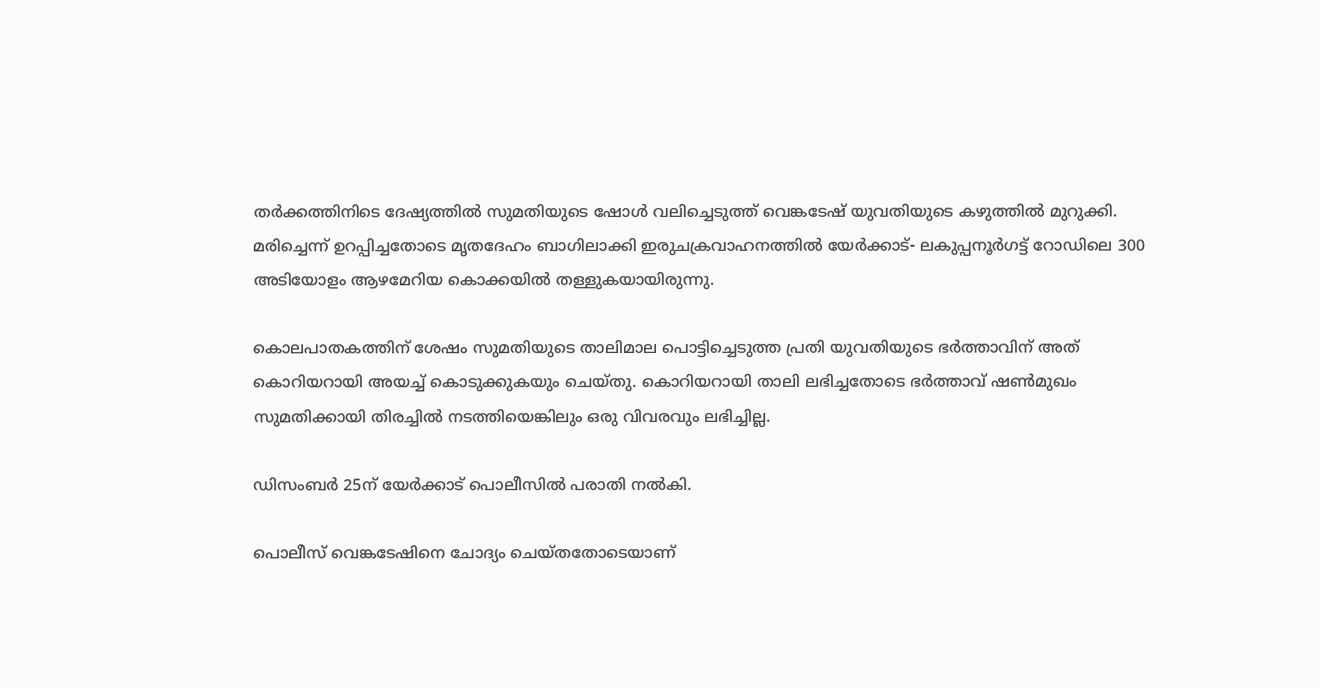തർക്കത്തിനിടെ ദേഷ്യത്തിൽ സുമതിയുടെ ഷോൾ വലിച്ചെടുത്ത് വെങ്കടേഷ് യുവതിയുടെ കഴുത്തിൽ മുറുക്കി. മരിച്ചെന്ന് ഉറപ്പിച്ചതോടെ മൃതദേഹം ബാഗിലാക്കി ഇരുചക്രവാഹനത്തിൽ യേർക്കാട്- ലകുപ്പനൂർഗട്ട് റോഡിലെ 300 അടിയോളം ആഴമേറിയ കൊക്കയിൽ തള്ളുകയായിരുന്നു.

കൊലപാതകത്തിന് ശേഷം സുമതിയുടെ താലിമാല പൊട്ടിച്ചെടുത്ത പ്രതി യുവതിയുടെ ഭർത്താവിന് അത് കൊറിയറായി അയച്ച് കൊടുക്കുകയും ചെയ്തു. കൊറിയറായി താലി ലഭിച്ചതോടെ ഭർത്താവ് ഷൺമുഖം സുമതിക്കായി തിരച്ചിൽ നടത്തിയെങ്കിലും ഒരു വിവരവും ലഭിച്ചില്ല.

ഡിസംബർ 25ന് യേർക്കാട് പൊലീസിൽ പരാതി നൽകി.

പൊലീസ് വെങ്കടേഷിനെ ചോദ്യം ചെയ്തതോടെയാണ്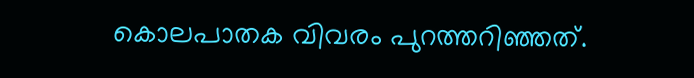കൊലപാതക വിവരം പുറത്തറിഞ്ഞത്.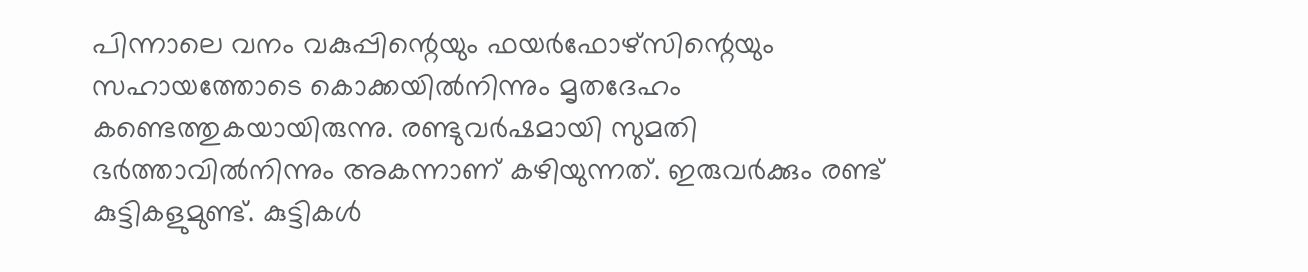പിന്നാലെ വനം വകുപ്പിന്റെയും ഫയർഫോഴ്‌സിന്റെയും സഹായത്തോടെ കൊക്കയിൽനിന്നും മൃതദേഹം കണ്ടെത്തുകയായിരുന്നു. രണ്ടുവർഷമായി സുമതി ഭർത്താവിൽനിന്നും അകന്നാണ് കഴിയുന്നത്. ഇരുവർക്കും രണ്ട് കുട്ടികളുമുണ്ട്. കുട്ടികൾ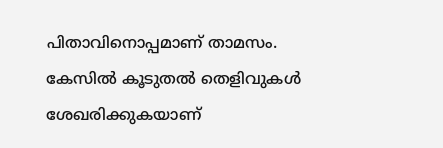പിതാവിനൊപ്പമാണ് താമസം. കേസിൽ കൂടുതൽ തെളിവുകൾ ശേഖരിക്കുകയാണ്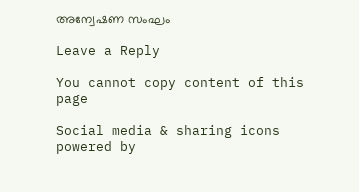അന്വേഷണ സംഘം

Leave a Reply

You cannot copy content of this page

Social media & sharing icons powered by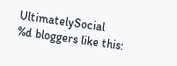UltimatelySocial
%d bloggers like this: